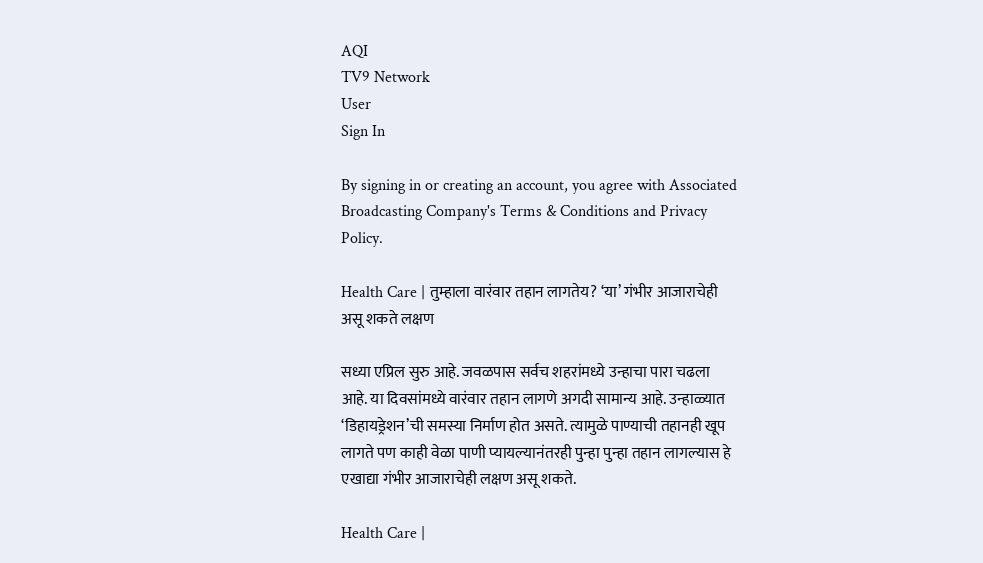AQI
TV9 Network
User
Sign In

By signing in or creating an account, you agree with Associated Broadcasting Company's Terms & Conditions and Privacy Policy.

Health Care | तुम्हाला वारंवार तहान लागतेय? ‘या’ गंभीर आजाराचेही असू शकते लक्षण

सध्या एप्रिल सुरु आहे. जवळपास सर्वच शहरांमध्ये उन्हाचा पारा चढला आहे. या दिवसांमध्ये वारंवार तहान लागणे अगदी सामान्य आहे. उन्हाळ्यात ‘डिहायड्रेशन’ची समस्या निर्माण होत असते. त्यामुळे पाण्याची तहानही खूप लागते पण काही वेळा पाणी प्यायल्यानंतरही पुन्हा पुन्हा तहान लागल्यास हे एखाद्या गंभीर आजाराचेही लक्षण असू शकते.

Health Care |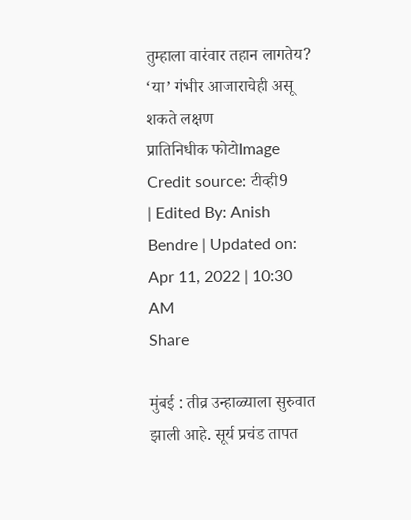तुम्हाला वारंवार तहान लागतेय? ‘या’ गंभीर आजाराचेही असू शकते लक्षण
प्रातिनिधीक फोटोImage Credit source: टीव्ही9
| Edited By: Anish Bendre | Updated on: Apr 11, 2022 | 10:30 AM
Share

मुंबई : तीव्र उन्हाळ्याला सुरुवात झाली आहे. सूर्य प्रचंड तापत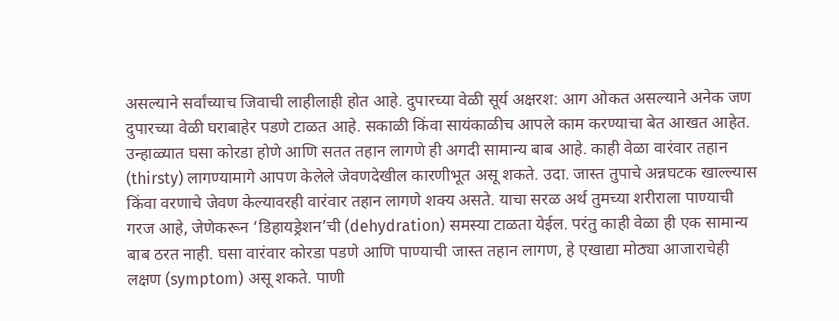असल्याने सर्वांच्याच जिवाची लाहीलाही होत आहे. दुपारच्या वेळी सूर्य अक्षरश: आग ओकत असल्याने अनेक जण दुपारच्या वेळी घराबाहेर पडणे टाळत आहे. सकाळी किंवा सायंकाळीच आपले काम करण्याचा बेत आखत आहेत. उन्हाळ्यात घसा कोरडा होणे आणि सतत तहान लागणे ही अगदी सामान्य बाब आहे. काही वेळा वारंवार तहान (thirsty) लागण्यामागे आपण केलेले जेवणदेखील कारणीभूत असू शकते. उदा. जास्त तुपाचे अन्नघटक खाल्ल्यास किंवा वरणाचे जेवण केल्यावरही वारंवार तहान लागणे शक्य असते. याचा सरळ अर्थ तुमच्या शरीराला पाण्याची गरज आहे, जेणेकरून ‘डिहायड्रेशन’ची (dehydration) समस्या टाळता येईल. परंतु काही वेळा ही एक सामान्य बाब ठरत नाही. घसा वारंवार कोरडा पडणे आणि पाण्याची जास्त तहान लागण, हे एखाद्या मोठ्या आजाराचेही लक्षण (symptom) असू शकते. पाणी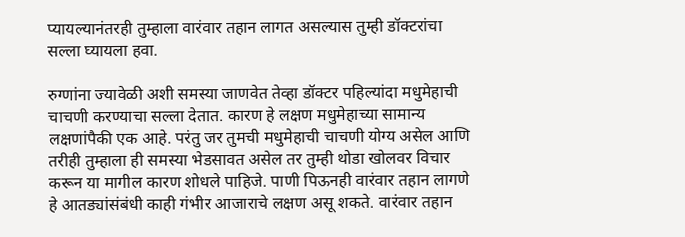प्यायल्यानंतरही तुम्हाला वारंवार तहान लागत असल्यास तुम्ही डॉक्टरांचा सल्ला घ्यायला हवा.

रुग्णांना ज्यावेळी अशी समस्या जाणवेत तेव्हा डॉक्टर पहिल्यांदा मधुमेहाची चाचणी करण्याचा सल्ला देतात. कारण हे लक्षण मधुमेहाच्या सामान्य लक्षणांपैकी एक आहे. परंतु जर तुमची मधुमेहाची चाचणी योग्य असेल आणि तरीही तुम्हाला ही समस्या भेडसावत असेल तर तुम्ही थोडा खोलवर विचार करून या मागील कारण शोधले पाहिजे. पाणी पिऊनही वारंवार तहान लागणे हे आतड्यांसंबंधी काही गंभीर आजाराचे लक्षण असू शकते. वारंवार तहान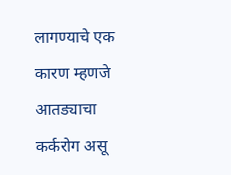लागण्याचे एक कारण म्हणजे आतड्याचा कर्करोग असू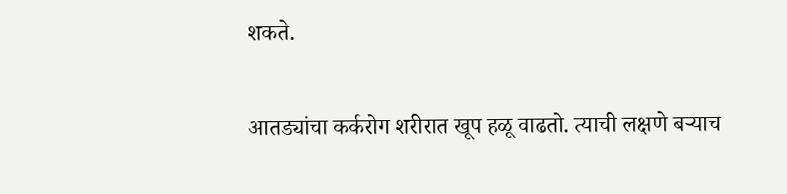शकते.

आतड्यांचा कर्करोग शरीरात खूप हळू वाढतो. त्याची लक्षणे बऱ्याच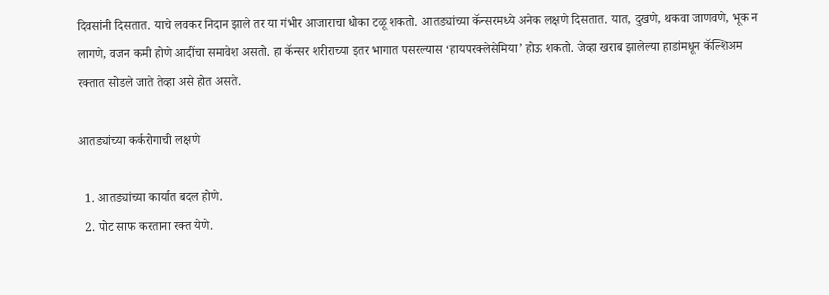दिवसांनी दिसतात. याचे लवकर निदान झाले तर या गंभीर आजाराचा धोका टळू शकतो. आतड्यांच्या कॅन्सरमध्ये अनेक लक्षणे दिसतात. यात, दुखणे, थकवा जाणवणे, भूक न लागणे, वजन कमी होणे आदींचा समावेश असतो. हा कॅन्सर शरीराच्या इतर भागात पसरल्यास ‘हायपरक्लेसेमिया’ होऊ शकतो. जेव्हा खराब झालेल्या हाडांमधून कॅल्शिअम रक्तात सोडले जाते तेव्हा असे होत असते.

आतड्यांच्या कर्करोगाची लक्षणे

  1. आतड्यांच्या कार्यात बदल होणे.
  2. पोट साफ करताना रक्त येणे.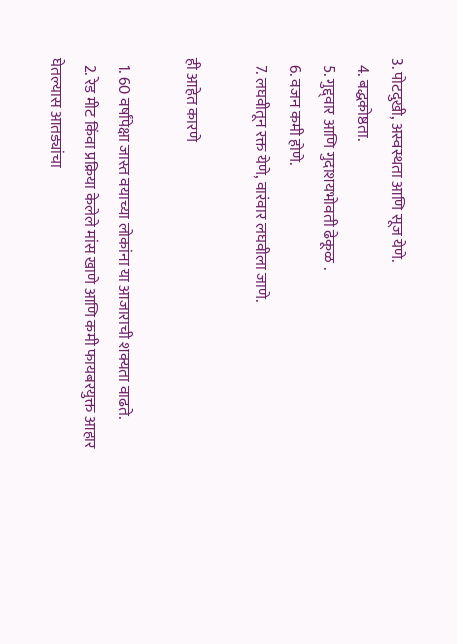3. पोटदुखी, अस्वस्थता आणि सूज येणे.
  4. बद्धकोष्ठता.
  5. गुद्द्वार आणि गुदाशयभोवती ढेकूळ .
  6. वजन कमी होणे.
  7. लघवीतून रक्त येणे, वारंवार लघवीला जाणे.

ही आहेत कारणे

  1. 60 वर्षांपेक्षा जास्त वयाच्या लोकांना या आजाराची शक्यता वाढते.
  2. रेड मीट किंवा प्रक्रिया केलेले मांस खाणे आणि कमी फायबरयुक्त आहार घेतल्यास आतड्यांचा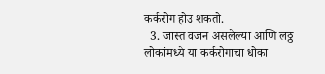कर्करोग होउ शकतो.
  3. जास्त वजन असलेल्या आणि लठ्ठ लोकांमध्ये या कर्करोगाचा धोका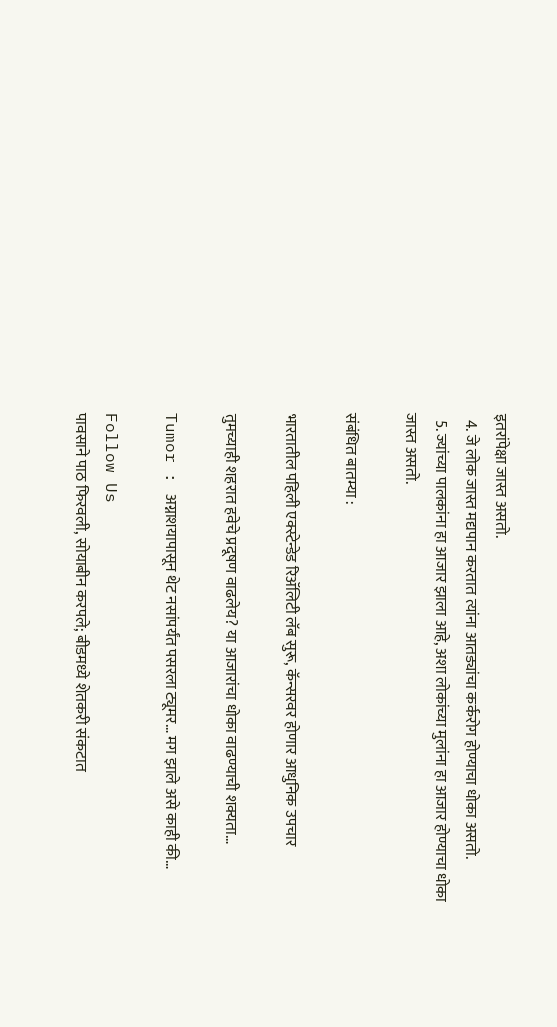इतरांपेक्षा जास्त असतो.
  4. जे लोक जास्त मद्यपान करतात त्यांना आतड्यांचा कर्करोग होण्याचा धोका असतो.
  5. ज्यांच्या पालकांना हा आजार झाला आहे, अशा लोकांच्या मुलांना हा आजार होण्याचा धोका जास्त असतो.

संबंधित बातम्या :

भारतातील पहिली एक्स्टेन्डेड रिॲलिटी लॅब सुरू, कॅन्सरवर होणार आधुनिक उपचार

तुमच्याही शहरात हवेचे प्रदूषण वाढलेय? या आजारांचा धोका वाढण्याची शक्यता…

Tumor : अग्नाशयापासून थेट नसांपर्यंत पसरला ट्यूमर… मग झाले असे काही की…

Follow Us
पावसाने पाठ फिरवली, सोयाबीन करपले; बीडमध्ये शेतकरी संकटात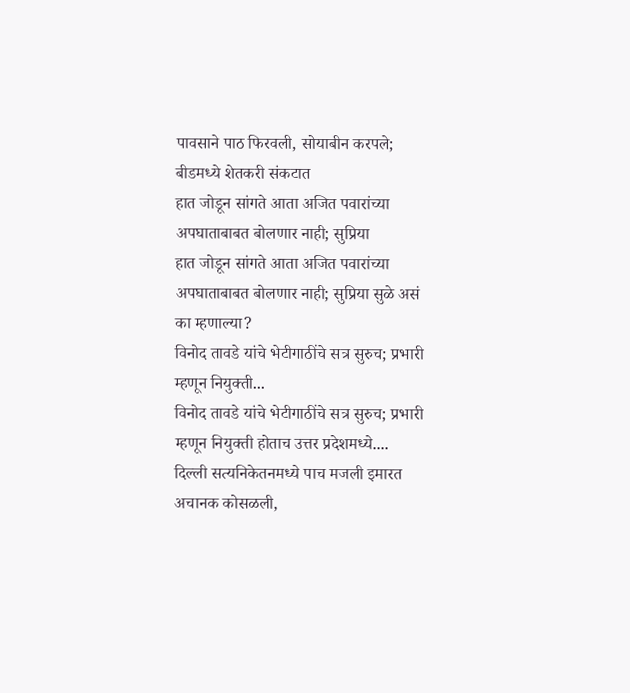पावसाने पाठ फिरवली, सोयाबीन करपले; बीडमध्ये शेतकरी संकटात
हात जोडून सांगते आता अजित पवारांच्या अपघाताबाबत बोलणार नाही; सुप्रिया
हात जोडून सांगते आता अजित पवारांच्या अपघाताबाबत बोलणार नाही; सुप्रिया सुळे असं का म्हणाल्या?
विनोद तावडे यांचे भेटीगाठींचे सत्र सुरुच; प्रभारी म्हणून नियुक्ती...
विनोद तावडे यांचे भेटीगाठींचे सत्र सुरुच; प्रभारी म्हणून नियुक्ती होताच उत्तर प्रदेशमध्ये....
दिल्ली सत्यनिकेतनमध्ये पाच मजली इमारत अचानक कोसळली,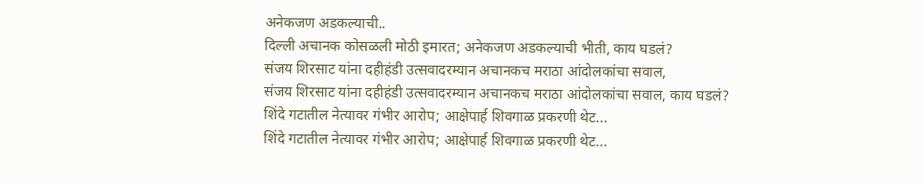अनेकजण अडकल्याची..
दिल्ली अचानक कोसळली मोठी इमारत; अनेकजण अडकल्याची भीती, काय घडलं?
संजय शिरसाट यांना दहीहंडी उत्सवादरम्यान अचानकच मराठा आंदोलकांचा सवाल,
संजय शिरसाट यांना दहीहंडी उत्सवादरम्यान अचानकच मराठा आंदोलकांचा सवाल, काय घडलं?
शिंदे गटातील नेत्यावर गंभीर आरोप; आक्षेपार्ह शिवगाळ प्रकरणी थेट...
शिंदे गटातील नेत्यावर गंभीर आरोप; आक्षेपार्ह शिवगाळ प्रकरणी थेट...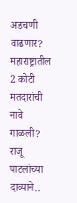अडचणी वाढणार?
महाराष्ट्रातील 2 कोटी मतदारांची नावे गाळली? राजू पाटलांच्या दाव्याने..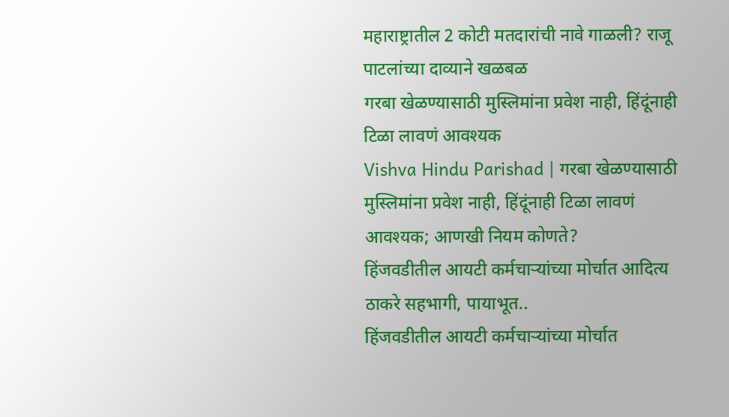महाराष्ट्रातील 2 कोटी मतदारांची नावे गाळली? राजू पाटलांच्या दाव्याने खळबळ
गरबा खेळण्यासाठी मुस्लिमांना प्रवेश नाही, हिंदूंनाही टिळा लावणं आवश्यक
Vishva Hindu Parishad | गरबा खेळण्यासाठी मुस्लिमांना प्रवेश नाही, हिंदूंनाही टिळा लावणं आवश्यक; आणखी नियम कोणते?
हिंजवडीतील आयटी कर्मचाऱ्यांच्या मोर्चात आदित्य ठाकरे सहभागी, पायाभूत..
हिंजवडीतील आयटी कर्मचाऱ्यांच्या मोर्चात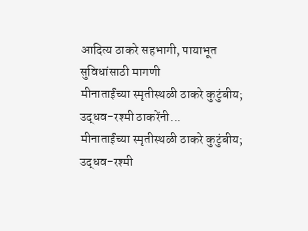आदित्य ठाकरे सहभागी, पायाभूत सुविधांसाठी मागणी
मीनाताईंच्या स्मृतीस्थळी ठाकरे कुटुंबीय; उद्धव-रश्मी ठाकरेंनी...
मीनाताईंच्या स्मृतीस्थळी ठाकरे कुटुंबीय; उद्धव-रश्मी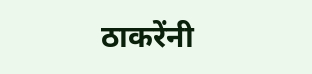ठाकरेंनी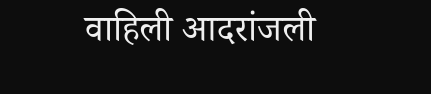वाहिली आदरांजली